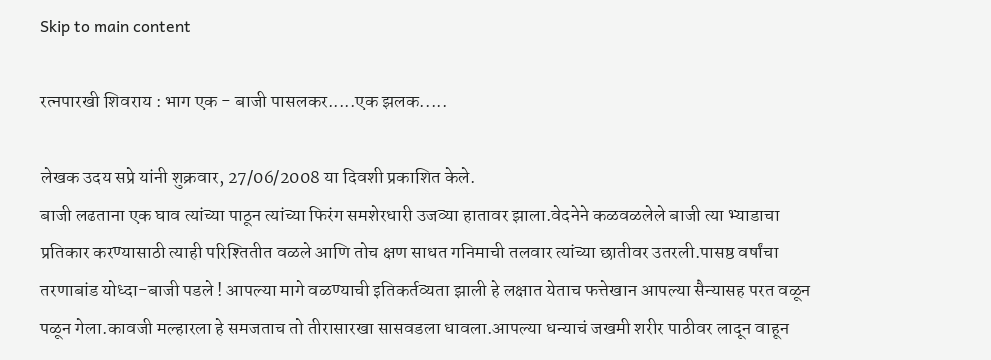Skip to main content

रत्नपारखी शिवराय : भाग एक - बाजी पासलकर.....एक झलक.....

लेखक उदय सप्रे यांनी शुक्रवार, 27/06/2008 या दिवशी प्रकाशित केले.
बाजी लढताना एक घाव त्यांच्या पाठून त्यांच्या फिरंग समशेरधारी उजव्या हातावर झाला.वेदनेने कळवळलेले बाजी त्या भ्याडाचा प्रतिकार करण्यासाठी त्याही परिश्तितीत वळले आणि तोच क्षण साधत गनिमाची तलवार त्यांच्या छातीवर उतरली.पासष्ठ वर्षांचा तरणाबांड योध्दा-बाजी पडले ! आपल्या मागे वळण्याची इतिकर्तव्यता झाली हे लक्षात येताच फत्तेखान आपल्या सैन्यासह परत वळून पळून गेला.कावजी मल्हारला हे समजताच तो तीरासारखा सासवडला धावला.आपल्या धन्याचं जखमी शरीर पाठीवर लादून वाहून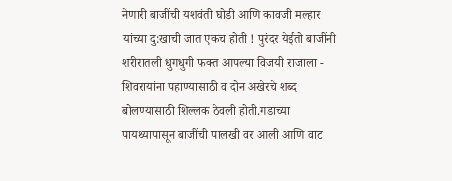नेणारी बाजींची यशवंती घोडी आणि कावजी मल्हार यांच्या दु:खाची जात एकच होती ! पुरंदर येईतो बाजींनी शरीरातली धुगधुगी फक्त आपल्या विजयी राजाला - शिवरायांना पहाण्यासाठी व दोन अखेरचे शब्द बोलण्यासाठी शिल्लक ठेवली होती.गडाच्या पायथ्यापासून बाजींची पालखी वर आली आणि वाट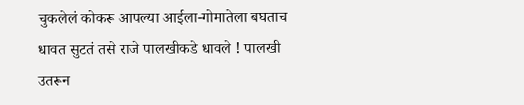चुकलेलं कोकरू आपल्या आईला-गोमातेला बघताच धावत सुटतं तसे राजे पालखीकडे धावले ! पालखी उतरून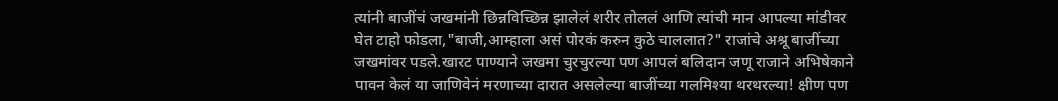त्यांनी बाजींचं जखमांनी छिन्नविच्छिन्न झालेलं शरीर तोललं आणि त्यांची मान आपल्या मांडीवर घेत टाहो फोडला,"बाजी,आम्हाला असं पोरकं करुन कुठे चाललात?" राजांचे अश्रू बाजींच्या जखमांवर पडले.खारट पाण्याने जखमा चुरचुरल्या पण आपलं बलिदान जणू राजाने अभिषेकाने पावन केलं या जाणिवेनं मरणाच्या दारात असलेल्या बाजींच्या गलमिश्या थरथरल्या! क्षीण पण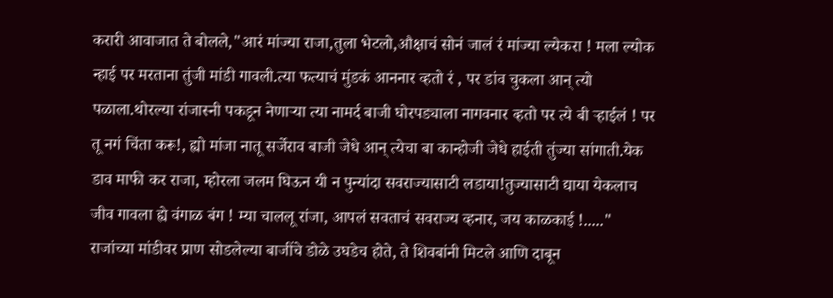करारी आवाजात ते बोलले,"आरं मांज्या राजा,तुला भेटलो,औक्षाचं सोनं जालं रं मांज्या ल्येकरा ! मला ल्योक न्हाई पर मरताना तुंजी मांडी गावली.त्या फत्याचं मुंडकं आननार व्हतो रं , पर डांव चुकला आन् त्यो पळाला.थोरल्या रांजास्नी पकडून नेणार्‍या त्या नामर्द बाजी घोरपड्याला नागवनार व्हतो पर त्ये बी र्‍हाईलं ! पर तू नगं चिंता करू!, ह्यो मांजा नातू सर्जेराव बाजी जेधे आन् त्येचा बा कान्होजी जेधे हाईती तुंज्या सांगाती.येक डाव माफी कर राजा, म्होरला जलम घिऊन यी न पुन्यांदा सवराज्यासाटी लडाया!तुज्यासाटी द्याया येकलाच जीव गावला ह्ये वंगाळ बंग ! म्या चाललू रांजा, आपलं सवताचं सवराज्य व्हनार, जय काळकाई !....." राजांच्या मांडीवर प्राण सोडलेल्या बाजींचे डोळे उघडेच होते, ते शिवबांनी मिटले आणि दाबून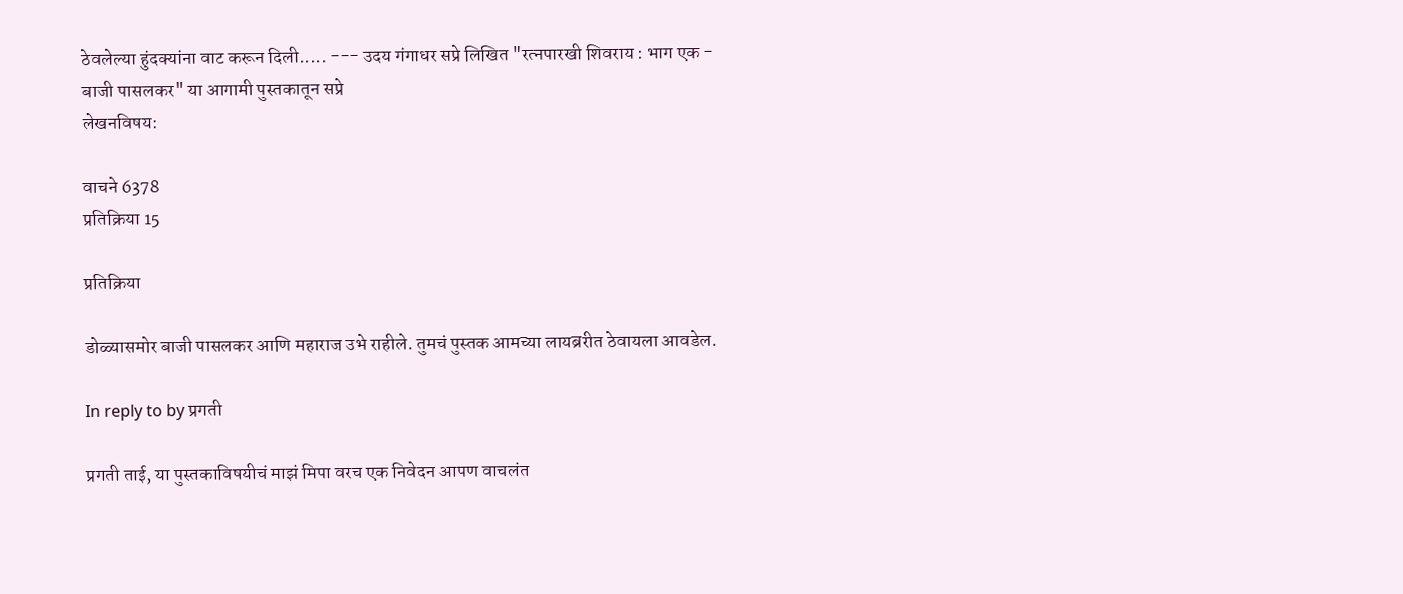ठेवलेल्या हुंदक्यांना वाट करून दिली..... --- उदय गंगाधर सप्रे लिखित "रत्नपारखी शिवराय : भाग एक - बाजी पासलकर" या आगामी पुस्तकातून सप्रे
लेखनविषय:

वाचने 6378
प्रतिक्रिया 15

प्रतिक्रिया

डोळ्यासमोर बाजी पासलकर आणि महाराज उभे राहीले. तुमचं पुस्तक आमच्या लायब्ररीत ठेवायला आवडेल.

In reply to by प्रगती

प्रगती ताई, या पुस्तकाविषयीचं माझं मिपा वरच एक निवेदन आपण वाचलंत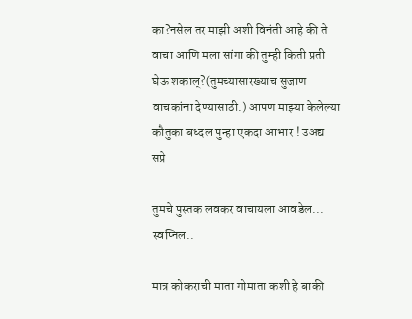का?नसेल तर माझी अशी विनंती आहे की ते वाचा आणि मला सांगा की तुम्ही किती प्रती घेऊ शकाल्?(तुमच्यासारख्याच सुजाण वाचकांना देण्यासाठी.) आपण माझ्या केलेल्या कौतुका बध्दल पुन्हा एकदा आभार ! उअद्य सप्रे

तुमचे पुस्तक लवकर वाचायला आवडेल... स्वप्निल..

मात्र कोकराची माता गोमाता कशी हे बाकी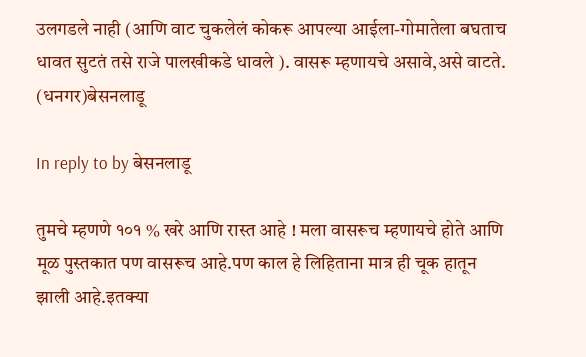उलगडले नाही (आणि वाट चुकलेलं कोकरू आपल्या आईला-गोमातेला बघताच धावत सुटतं तसे राजे पालखीकडे धावले ). वासरू म्हणायचे असावे,असे वाटते. (धनगर)बेसनलाडू

In reply to by बेसनलाडू

तुमचे म्हणणे १०१ % खरे आणि रास्त आहे ! मला वासरूच म्हणायचे होते आणि मूळ पुस्तकात पण वासरूच आहे.पण काल हे लिहिताना मात्र ही चूक हातून झाली आहे.इतक्या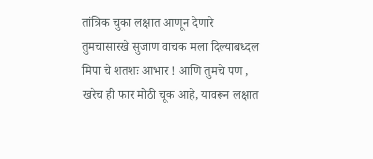तांत्रिक चुका लक्षात आणून देणारे तुमचासारखे सुजाण वाचक मला दिल्याबध्दल मिपा चे शतशः आभार ! आणि तुमचे पण , खरेच ही फार मोठी चूक आहे, यावरून लक्षात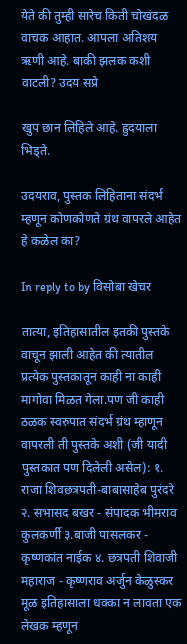येते की तुम्ही सारेच किती चोखंदळ वाचक आहात. आपला अतिशय ऋणी आहे. बाकी झलक कशी वाटली? उदय सप्रे

खुप छान लिहिले आहे. ह्रुदयाला भिड्ते.

उदयराव, पुस्तक लिहिताना संदर्भ म्हणून कोणकोणते ग्रंथ वापरले आहेत हे कळेल का?

In reply to by विसोबा खेचर

तात्या, इतिहासातील इतकी पुस्तके वाचून झाली आहेत की त्यातील प्रत्येक पुस्तकातून काही ना काही मागोवा मिळत गेला.पण जी काही ठळक स्वरुपात संदर्भ ग्रंथ म्हाणून वापरली ती पुस्तके अशी (जी यादी पुस्तकात पण दिलेली असेल): १. राजा शिवछत्रपती-बाबासाहेब पुरंदरे २. सभासद बखर - संपादक भीमराव कुलकर्णी ३.बाजी पासलकर - कृष्णकांत नाईक ४. छत्रपती शिवाजी महाराज - कृष्णराव अर्जुन केळुस्कर मूळ इतिहासाला धक्का न लावता एक लेखक म्हणून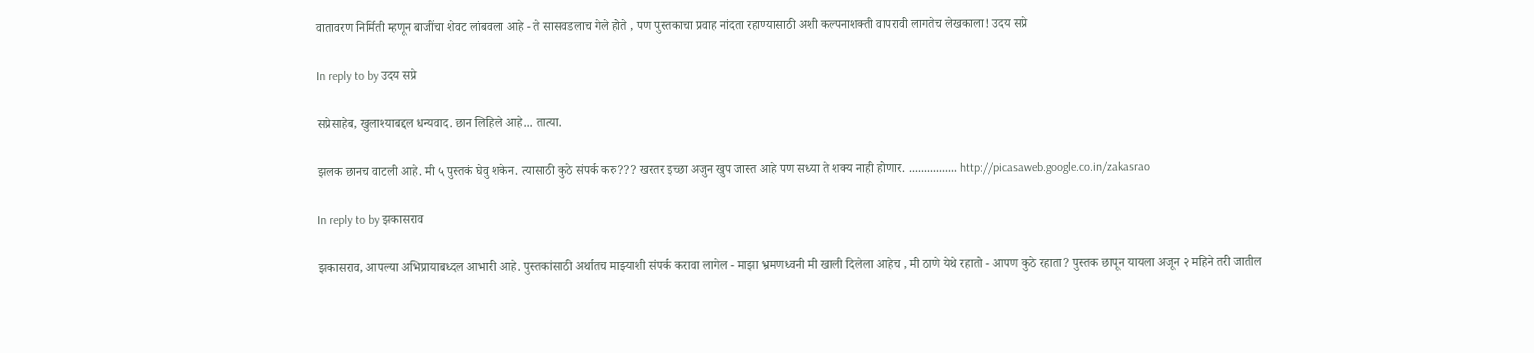वातावरण निर्मिती म्हणून बाजींचा शेवट लांबवला आहे - ते सासवडलाच गेले होते , पण पुस्तकाचा प्रवाह नांदता रहाण्यासाठी अशी कल्पनाशक्ती वापरावी लागतेच लेखकाला! उदय सप्रे

In reply to by उदय सप्रे

सप्रेसाहेब, खुलाश्याबद्दल धन्यवाद. छान लिहिले आहे... तात्या.

झलक छानच वाटली आहे. मी ५ पुस्तकं घेवु शकेन. त्यासाठी कुठे संपर्क करु??? खरतर इच्छा अजुन खुप जास्त आहे पण सध्या ते शक्य नाही होणार. ................ http://picasaweb.google.co.in/zakasrao

In reply to by झकासराव

झकासराव, आपल्या अभिप्रायाबध्दल आभारी आहे. पुस्तकांसाठी अर्थातच माझ्याशी संपर्क करावा लागेल - माझा भ्रमणध्वनी मी खाली दिलेला आहेच , मी ठाणे येथे रहातो - आपण कुठे रहाता? पुस्तक छापून यायला अजून २ महिने तरी जातील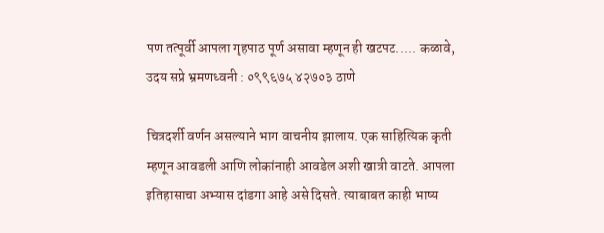पण तत्पूर्वी आपला गृहपाठ पूर्ण असावा म्हणून ही खटपट..... कळावे, उदय सप्रे भ्रमणध्वनी : ०९९६७५ ४२७०३ ठाणे

चित्रदर्शी वर्णन असल्याने भाग वाचनीय झालाय. एक साहित्यिक कृती म्हणून आवडली आणि लोकांनाही आवडेल अशी खात्री वाटते. आपला इतिहासाचा अभ्यास दांडगा आहे असे दिसते. त्याबाबत काही भाष्य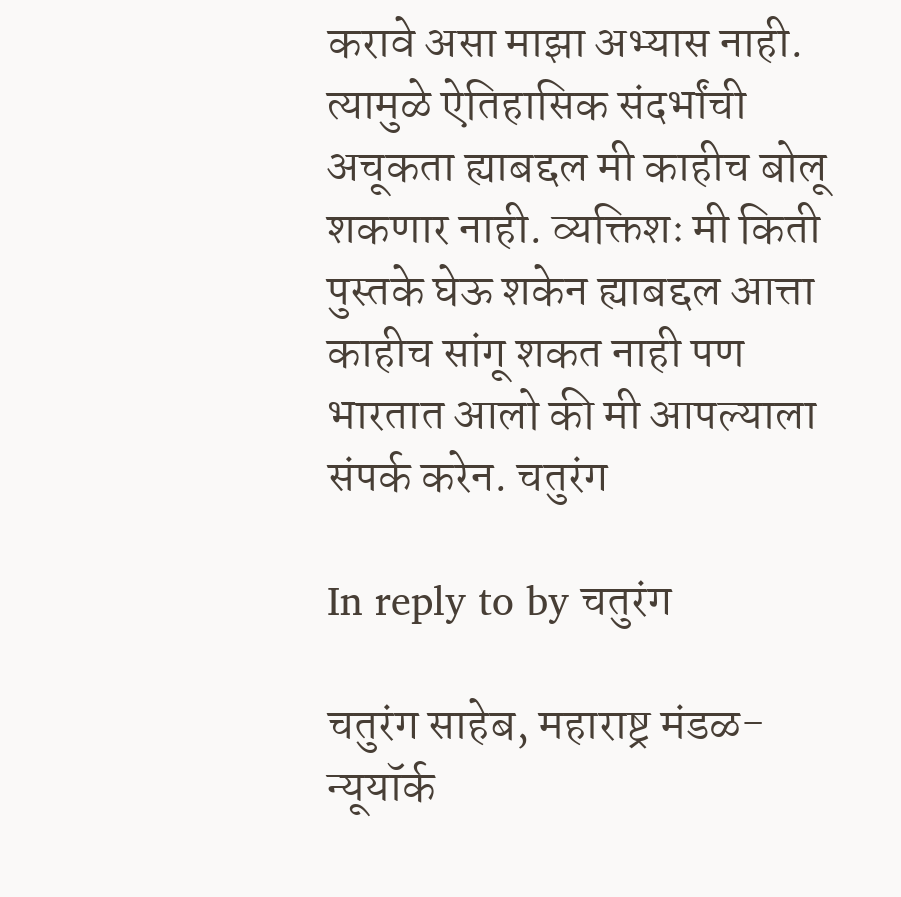करावे असा माझा अभ्यास नाही. त्यामुळे ऐतिहासिक संदर्भांची अचूकता ह्याबद्दल मी काहीच बोलू शकणार नाही. व्यक्तिशः मी किती पुस्तके घेऊ शकेन ह्याबद्दल आत्ता काहीच सांगू शकत नाही पण भारतात आलो की मी आपल्याला संपर्क करेन. चतुरंग

In reply to by चतुरंग

चतुरंग साहेब, महाराष्ट्र मंडळ-न्यूयॉर्क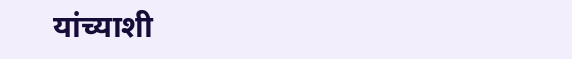यांच्याशी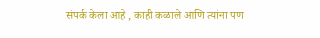संपर्क केला आहे , काही कळाले आणि त्यांना पण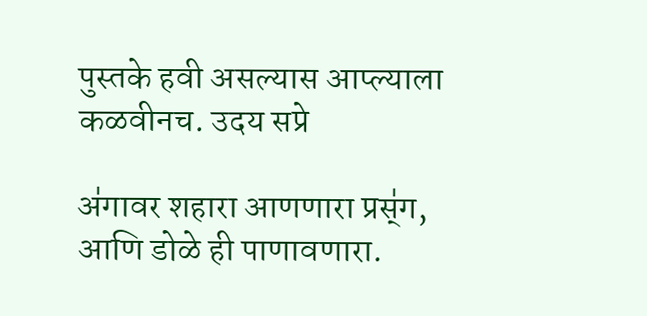पुस्तके हवी असल्यास आप्ल्याला कळवीनच. उदय सप्रे

अ॑गावर शहारा आणणारा प्रस्॑ग, आणि डोळे ही पाणावणारा.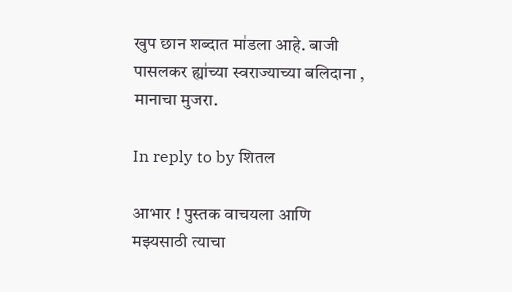खुप छान शब्दात मा॑डला आहे. बाजी पासलकर ह्या॑च्या स्वराज्याच्या बलिदाना , मानाचा मुजरा.

In reply to by शितल

आभार ! पुस्तक वाचयला आणि मझ्यसाठी त्याचा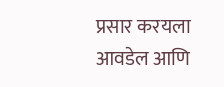प्रसार करयला आवडेल आणि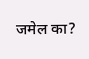जमेल का?